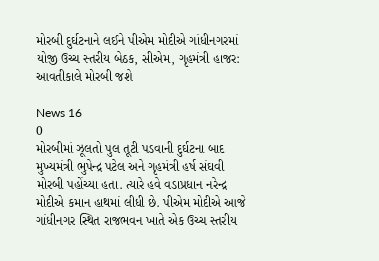મોરબી દુર્ઘટનાને લઈને પીએમ મોદીએ ગાંધીનગરમાં યોજી ઉચ્ચ સ્તરીય બેઠક, સીએમ, ગૃહમંત્રી હાજર: આવતીકાલે મોરબી જશે

News 16
0
મોરબીમાં ઝૂલતો પુલ તૂટી પડવાની દુર્ઘટના બાદ મુખ્યમંત્રી ભુપેન્દ્ર પટેલ અને ગૃહમંત્રી હર્ષ સંઘવી મોરબી પહોંચ્યા હતા. ત્યારે હવે વડાપ્રધાન નરેન્દ્ર મોદીએ કમાન હાથમાં લીધી છે. પીએમ મોદીએ આજે ગાંધીનગર સ્થિત રાજભવન ખાતે એક ઉચ્ચ સ્તરીય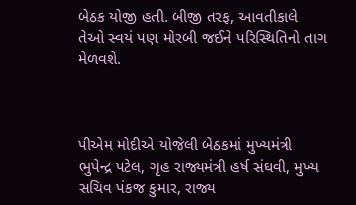બેઠક યોજી હતી. બીજી તરફ, આવતીકાલે તેઓ સ્વયં પણ મોરબી જઈને પરિસ્થિતિનો તાગ મેળવશે.



પીએમ મોદીએ યોજેલી બેઠકમાં મુખ્યમંત્રી ભુપેન્દ્ર પટેલ, ગૃહ રાજ્યમંત્રી હર્ષ સંઘવી, મુખ્ય સચિવ પંકજ કુમાર, રાજ્ય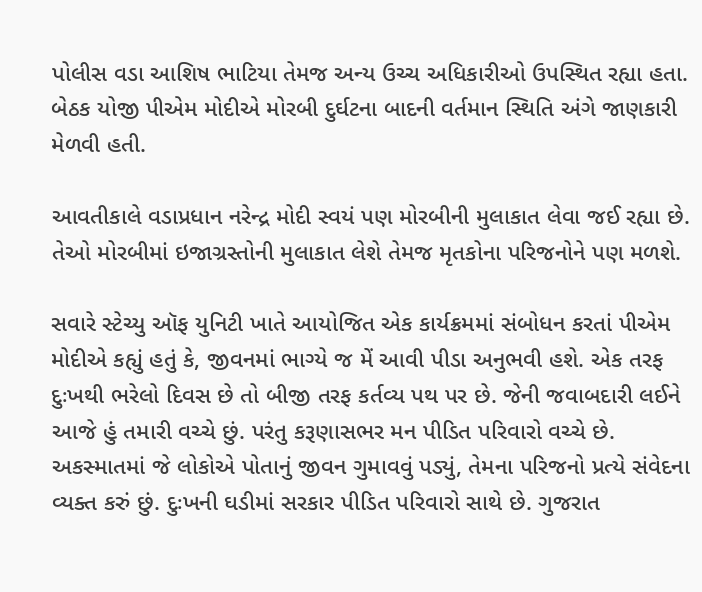પોલીસ વડા આશિષ ભાટિયા તેમજ અન્ય ઉચ્ચ અધિકારીઓ ઉપસ્થિત રહ્યા હતા. બેઠક યોજી પીએમ મોદીએ મોરબી દુર્ઘટના બાદની વર્તમાન સ્થિતિ અંગે જાણકારી મેળવી હતી.

આવતીકાલે વડાપ્રધાન નરેન્દ્ર મોદી સ્વયં પણ મોરબીની મુલાકાત લેવા જઈ રહ્યા છે. તેઓ મોરબીમાં ઇજાગ્રસ્તોની મુલાકાત લેશે તેમજ મૃતકોના પરિજનોને પણ મળશે.

સવારે સ્ટેચ્યુ ઑફ યુનિટી ખાતે આયોજિત એક કાર્યક્રમમાં સંબોધન કરતાં પીએમ મોદીએ કહ્યું હતું કે, જીવનમાં ભાગ્યે જ મેં આવી પીડા અનુભવી હશે. એક તરફ દુઃખથી ભરેલો દિવસ છે તો બીજી તરફ કર્તવ્ય પથ પર છે. જેની જવાબદારી લઈને આજે હું તમારી વચ્ચે છું. પરંતુ કરૂણાસભર મન પીડિત પરિવારો વચ્ચે છે. અકસ્માતમાં જે લોકોએ પોતાનું જીવન ગુમાવવું પડ્યું, તેમના પરિજનો પ્રત્યે સંવેદના વ્યક્ત કરું છું. દુઃખની ઘડીમાં સરકાર પીડિત પરિવારો સાથે છે. ગુજરાત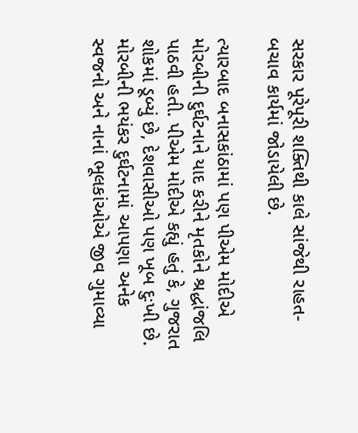સરકાર પૂરેપૂરી શક્તિથી કાલે સાંજેથી રાહત-બચાવ કાર્યમાં જોડાયેલી છે.

ત્યારબાદ બનાસકાંઠામાં પણ પીએમ મોદીએ મોરબીની દુર્ઘટનાને યાદ કરીને મૃતકોને શ્રદ્ધાંજલિ પાઠવી હતી. પીએમ મોદીએ કહ્યું હતું કે, ગુજરાત શોકમાં ડૂબ્યું છે, દેશવાસીઓ પણ ખૂબ દુઃખી છે. મોરબીની ભયંકર દુર્ઘટનામાં આપણા અનેક સ્વજનો અને નાનાં ભૂલકાંઓએ જીવ ગુમાવ્યા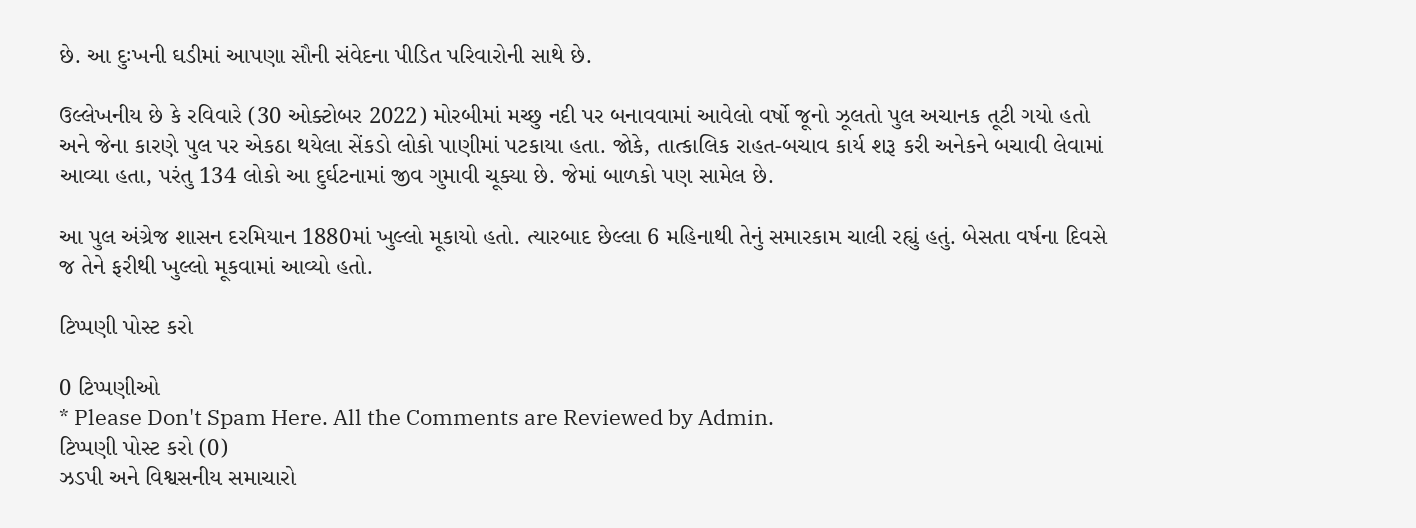છે. આ દુઃખની ઘડીમાં આપણા સૌની સંવેદના પીડિત પરિવારોની સાથે છે.

ઉલ્લેખનીય છે કે રવિવારે (30 ઓક્ટોબર 2022) મોરબીમાં મચ્છુ નદી પર બનાવવામાં આવેલો વર્ષો જૂનો ઝૂલતો પુલ અચાનક તૂટી ગયો હતો અને જેના કારણે પુલ પર એકઠા થયેલા સેંકડો લોકો પાણીમાં પટકાયા હતા. જોકે, તાત્કાલિક રાહત-બચાવ કાર્ય શરૂ કરી અનેકને બચાવી લેવામાં આવ્યા હતા, પરંતુ 134 લોકો આ દુર્ઘટનામાં જીવ ગુમાવી ચૂક્યા છે. જેમાં બાળકો પણ સામેલ છે.

આ પુલ અંગ્રેજ શાસન દરમિયાન 1880માં ખુલ્લો મૂકાયો હતો. ત્યારબાદ છેલ્લા 6 મહિનાથી તેનું સમારકામ ચાલી રહ્યું હતું. બેસતા વર્ષના દિવસે જ તેને ફરીથી ખુલ્લો મૂકવામાં આવ્યો હતો.

ટિપ્પણી પોસ્ટ કરો

0 ટિપ્પણીઓ
* Please Don't Spam Here. All the Comments are Reviewed by Admin.
ટિપ્પણી પોસ્ટ કરો (0)
ઝડપી અને વિશ્વસનીય સમાચારો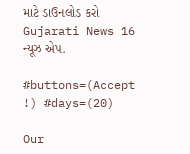માટે ડાઉનલોડ કરો Gujarati News 16 ન્યૂઝ એપ.

#buttons=(Accept !) #days=(20)

Our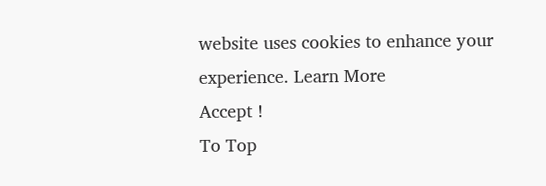website uses cookies to enhance your experience. Learn More
Accept !
To Top